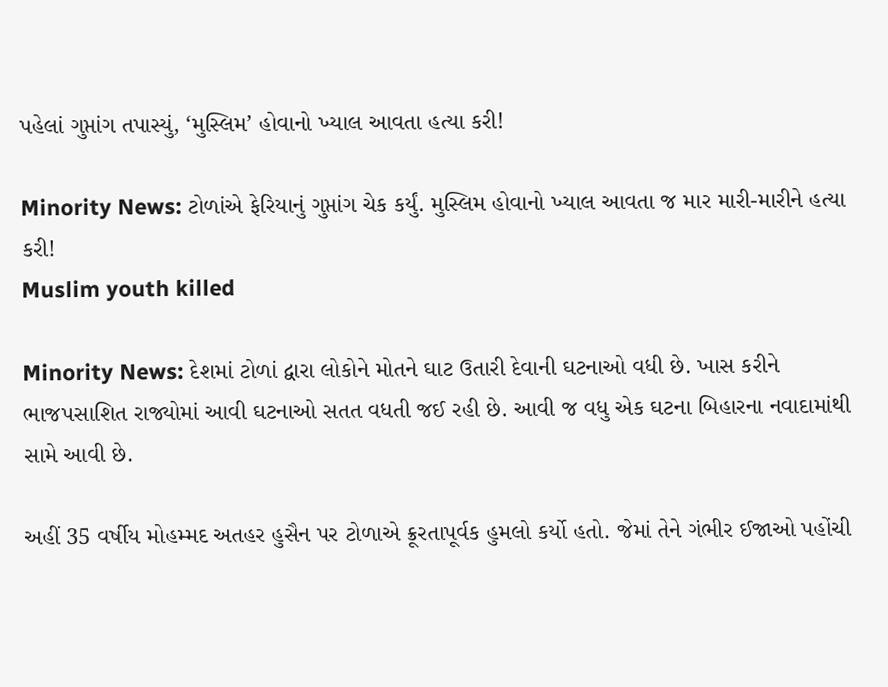પહેલાં ગુપ્તાંગ તપાસ્યું, ‘મુસ્લિમ’ હોવાનો ખ્યાલ આવતા હત્યા કરી!

Minority News: ટોળાંએ ફેરિયાનું ગુપ્તાંગ ચેક કર્યું. મુસ્લિમ હોવાનો ખ્યાલ આવતા જ માર મારી-મારીને હત્યા કરી!
Muslim youth killed

Minority News: દેશમાં ટોળાં દ્વારા લોકોને મોતને ઘાટ ઉતારી દેવાની ઘટનાઓ વધી છે. ખાસ કરીને ભાજપસાશિત રાજ્યોમાં આવી ઘટનાઓ સતત વધતી જઈ રહી છે. આવી જ વધુ એક ઘટના બિહારના નવાદામાંથી સામે આવી છે.

અહીં 35 વર્ષીય મોહમ્મદ અતહર હુસૈન પર ટોળાએ ક્રૂરતાપૂર્વક હુમલો કર્યો હતો. જેમાં તેને ગંભીર ઈજાઓ પહોંચી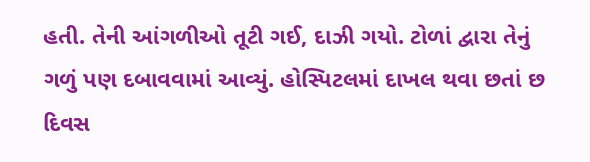હતી. તેની આંગળીઓ તૂટી ગઈ, દાઝી ગયો. ટોળાં દ્વારા તેનું ગળું પણ દબાવવામાં આવ્યું. હોસ્પિટલમાં દાખલ થવા છતાં છ દિવસ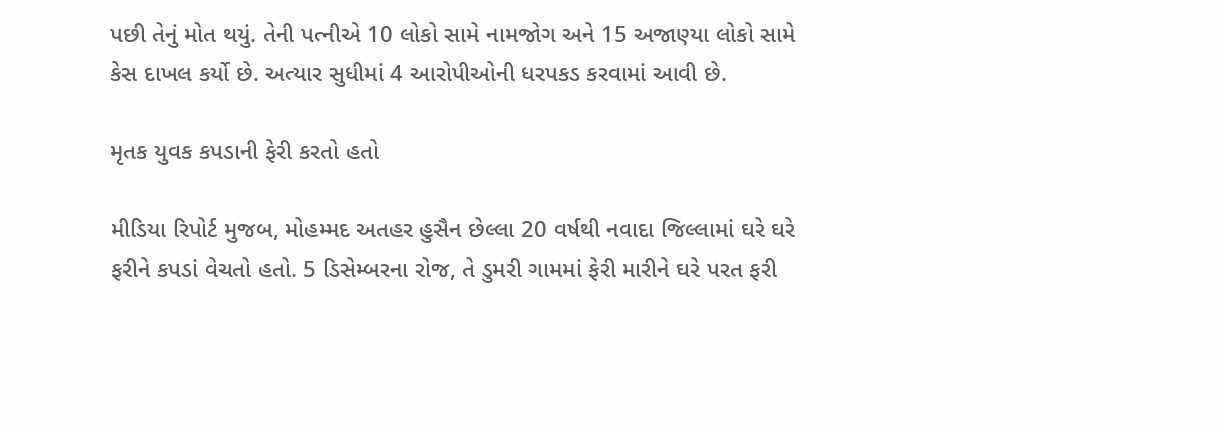પછી તેનું મોત થયું. તેની પત્નીએ 10 લોકો સામે નામજોગ અને 15 અજાણ્યા લોકો સામે કેસ દાખલ કર્યો છે. અત્યાર સુધીમાં 4 આરોપીઓની ધરપકડ કરવામાં આવી છે.

મૃતક યુવક કપડાની ફેરી કરતો હતો

મીડિયા રિપોર્ટ મુજબ, મોહમ્મદ અતહર હુસૈન છેલ્લા 20 વર્ષથી નવાદા જિલ્લામાં ઘરે ઘરે ફરીને કપડાં વેચતો હતો. 5 ડિસેમ્બરના રોજ, તે ડુમરી ગામમાં ફેરી મારીને ઘરે પરત ફરી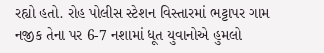રહ્યો હતો. રોહ પોલીસ સ્ટેશન વિસ્તારમાં ભટ્ટાપર ગામ નજીક તેના પર 6-7 નશામાં ધૂત યુવાનોએ હુમલો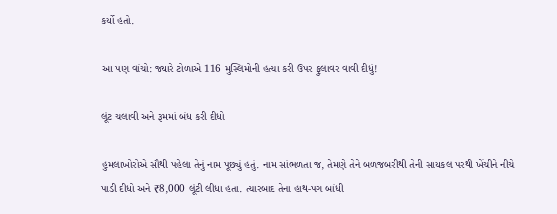કર્યો હતો.

આ પણ વાંચો: જ્યારે ટોળાએ 116 મુસ્લિમોની હત્યા કરી ઉપર ફુલાવર વાવી દીધું!

લૂંટ ચલાવી અને રૂમમાં બંધ કરી દીધો

હુમલાખોરોએ સૌથી પહેલા તેનું નામ પૂછ્યું હતું. નામ સાંભળતા જ, તેમણે તેને બળજબરીથી તેની સાયકલ પરથી ખેંચીને નીચે પાડી દીધો અને ₹8,000 લૂંટી લીધા હતા. ત્યારબાદ તેના હાથ-પગ બાંધી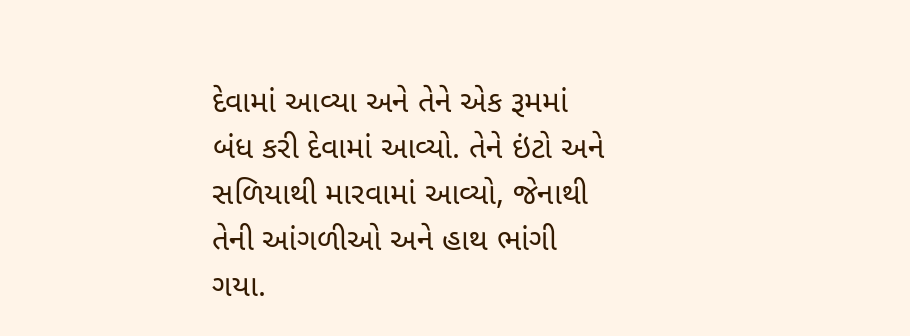દેવામાં આવ્યા અને તેને એક રૂમમાં બંધ કરી દેવામાં આવ્યો. તેને ઇંટો અને સળિયાથી મારવામાં આવ્યો, જેનાથી તેની આંગળીઓ અને હાથ ભાંગી ગયા.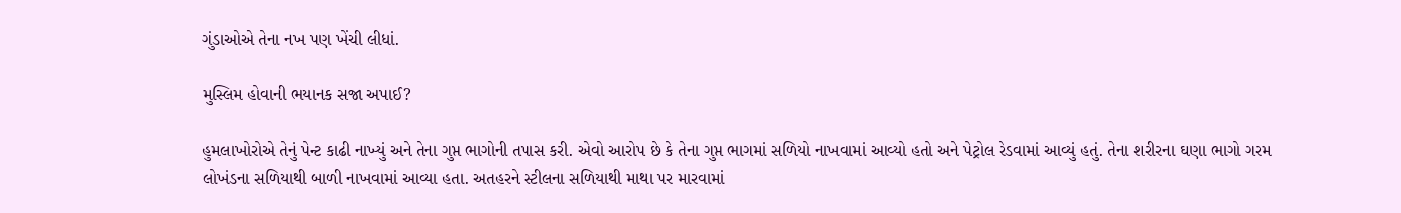ગુંડાઓએ તેના નખ પણ ખેંચી લીધાં.

મુસ્લિમ હોવાની ભયાનક સજા અપાઈ?

હુમલાખોરોએ તેનું પેન્ટ કાઢી નાખ્યું અને તેના ગુપ્ત ભાગોની તપાસ કરી. એવો આરોપ છે કે તેના ગુપ્ત ભાગમાં સળિયો નાખવામાં આવ્યો હતો અને પેટ્રોલ રેડવામાં આવ્યું હતું. તેના શરીરના ઘણા ભાગો ગરમ લોખંડના સળિયાથી બાળી નાખવામાં આવ્યા હતા. અતહરને સ્ટીલના સળિયાથી માથા પર મારવામાં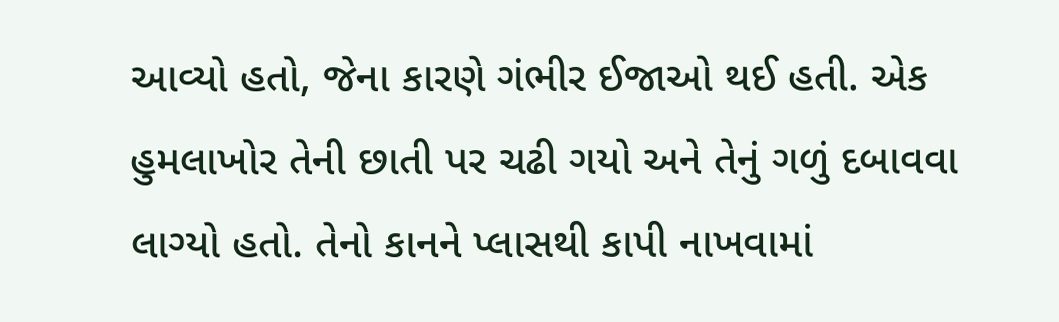આવ્યો હતો, જેના કારણે ગંભીર ઈજાઓ થઈ હતી. એક હુમલાખોર તેની છાતી પર ચઢી ગયો અને તેનું ગળું દબાવવા લાગ્યો હતો. તેનો કાનને પ્લાસથી કાપી નાખવામાં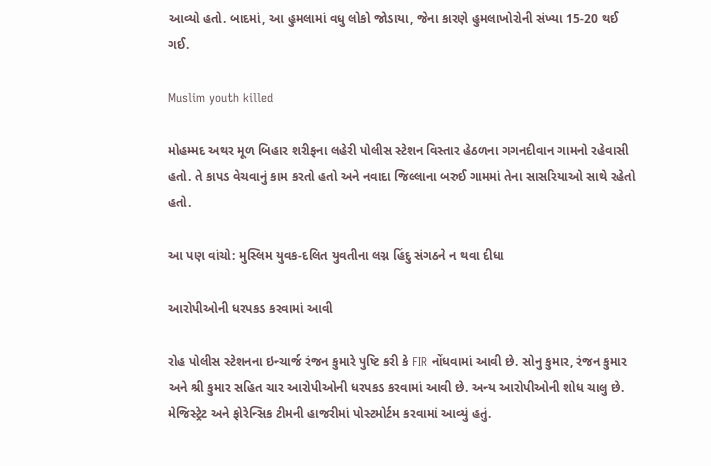આવ્યો હતો. બાદમાં, આ હુમલામાં વધુ લોકો જોડાયા, જેના કારણે હુમલાખોરોની સંખ્યા 15-20 થઈ ગઈ.

Muslim youth killed

મોહમ્મદ અથર મૂળ બિહાર શરીફના લહેરી પોલીસ સ્ટેશન વિસ્તાર હેઠળના ગગનદીવાન ગામનો રહેવાસી હતો. તે કાપડ વેચવાનું કામ કરતો હતો અને નવાદા જિલ્લાના બરુઈ ગામમાં તેના સાસરિયાઓ સાથે રહેતો હતો.

આ પણ વાંચો: મુસ્લિમ યુવક-દલિત યુવતીના લગ્ન હિંદુ સંગઠને ન થવા દીધા

આરોપીઓની ધરપકડ કરવામાં આવી

રોહ પોલીસ સ્ટેશનના ઇન્ચાર્જ રંજન કુમારે પુષ્ટિ કરી કે FIR નોંધવામાં આવી છે. સોનુ કુમાર, રંજન કુમાર અને શ્રી કુમાર સહિત ચાર આરોપીઓની ધરપકડ કરવામાં આવી છે. અન્ય આરોપીઓની શોધ ચાલુ છે. મેજિસ્ટ્રેટ અને ફોરેન્સિક ટીમની હાજરીમાં પોસ્ટમોર્ટમ કરવામાં આવ્યું હતું.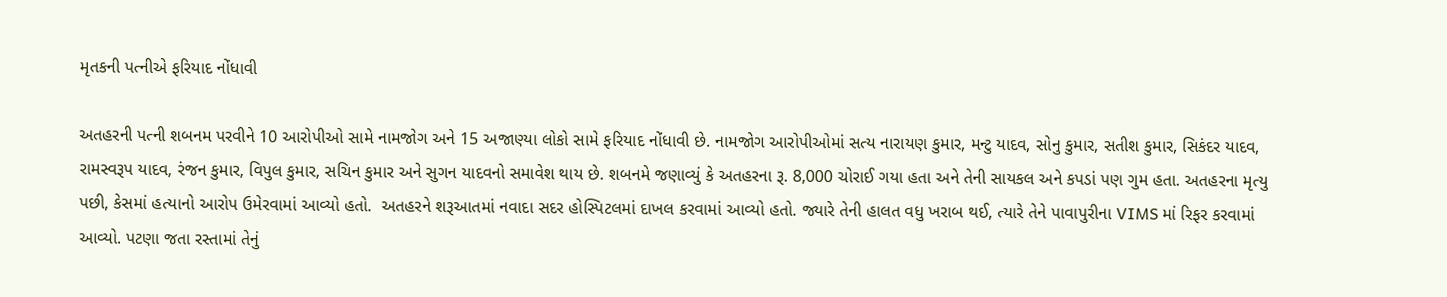મૃતકની પત્નીએ ફરિયાદ નોંધાવી

અતહરની પત્ની શબનમ પરવીને 10 આરોપીઓ સામે નામજોગ અને 15 અજાણ્યા લોકો સામે ફરિયાદ નોંધાવી છે. નામજોગ આરોપીઓમાં સત્ય નારાયણ કુમાર, મન્ટુ યાદવ, સોનુ કુમાર, સતીશ કુમાર, સિકંદર યાદવ, રામસ્વરૂપ યાદવ, રંજન કુમાર, વિપુલ કુમાર, સચિન કુમાર અને સુગન યાદવનો સમાવેશ થાય છે. શબનમે જણાવ્યું કે અતહરના રૂ. 8,000 ચોરાઈ ગયા હતા અને તેની સાયકલ અને કપડાં પણ ગુમ હતા. અતહરના મૃત્યુ પછી, કેસમાં હત્યાનો આરોપ ઉમેરવામાં આવ્યો હતો.  અતહરને શરૂઆતમાં નવાદા સદર હોસ્પિટલમાં દાખલ કરવામાં આવ્યો હતો. જ્યારે તેની હાલત વધુ ખરાબ થઈ, ત્યારે તેને પાવાપુરીના VIMS માં રિફર કરવામાં આવ્યો. પટણા જતા રસ્તામાં તેનું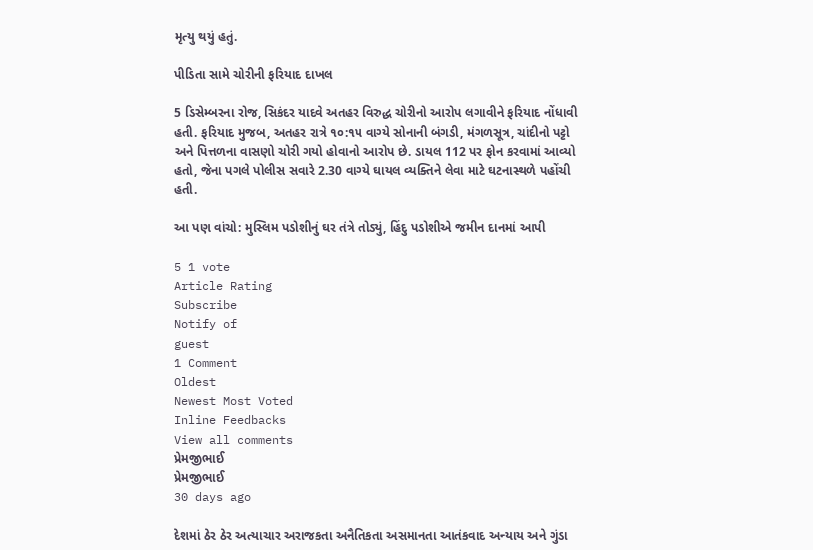મૃત્યુ થયું હતું.

પીડિતા સામે ચોરીની ફરિયાદ દાખલ

5 ડિસેમ્બરના રોજ, સિકંદર યાદવે અતહર વિરુદ્ધ ચોરીનો આરોપ લગાવીને ફરિયાદ નોંધાવી હતી. ફરિયાદ મુજબ, અતહર રાત્રે ૧૦:૧૫ વાગ્યે સોનાની બંગડી, મંગળસૂત્ર, ચાંદીનો પટ્ટો અને પિત્તળના વાસણો ચોરી ગયો હોવાનો આરોપ છે. ડાયલ 112 પર ફોન કરવામાં આવ્યો હતો, જેના પગલે પોલીસ સવારે 2.30 વાગ્યે ઘાયલ વ્યક્તિને લેવા માટે ઘટનાસ્થળે પહોંચી હતી.

આ પણ વાંચો: મુસ્લિમ પડોશીનું ઘર તંત્રે તોડ્યું, હિંદુ પડોશીએ જમીન દાનમાં આપી

5 1 vote
Article Rating
Subscribe
Notify of
guest
1 Comment
Oldest
Newest Most Voted
Inline Feedbacks
View all comments
પ્રેમજીભાઈ
પ્રેમજીભાઈ
30 days ago

દેશમાં ઠેર ઠેર અત્યાચાર અરાજકતા અનૈતિકતા અસમાનતા આતંકવાદ અન્યાય અને ગુંડા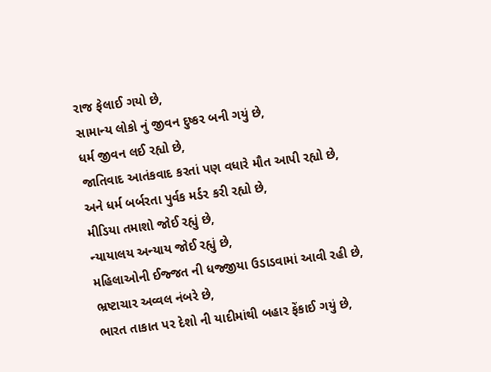રાજ ફેલાઈ ગયો છે,
સામાન્ય લોકો નું જીવન દુષ્કર બની ગયું છે,
ધર્મ જીવન લઈ રહ્યો છે,
જાતિવાદ આતંકવાદ કરતાં પણ વધારે મૌત આપી રહ્યો છે,
અને ધર્મ બર્બરતા પુર્વક મર્ડર કરી રહ્યો છે,
મીડિયા તમાશો જોઈ રહ્યું છે,
ન્યાયાલય અન્યાય જોઈ રહ્યું છે,
મહિલાઓની ઈજ્જત ની ધજ્જીયા ઉડાડવામાં આવી રહી છે,
ભ્રષ્ટાચાર અવ્વલ નંબરે છે,
ભારત તાકાત પર દેશો ની યાદીમાંથી બહાર ફેંકાઈ ગયું છે,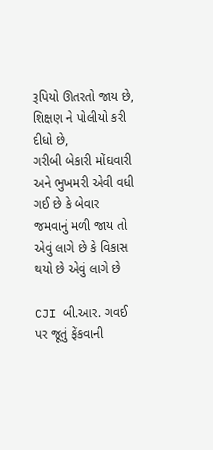રૂપિયો ઊતરતો જાય છે,
શિક્ષણ ને પોલીયો કરી દીધો છે,
ગરીબી બેકારી મોંઘવારી અને ભુખમરી એવી વધી ગઈ છે કે બેવાર જમવાનું મળી જાય તો એવું લાગે છે કે વિકાસ થયો છે એવું લાગે છે

CJI બી.આર. ગવઈ પર જૂતું ફેંકવાની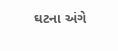ઘટના અંગે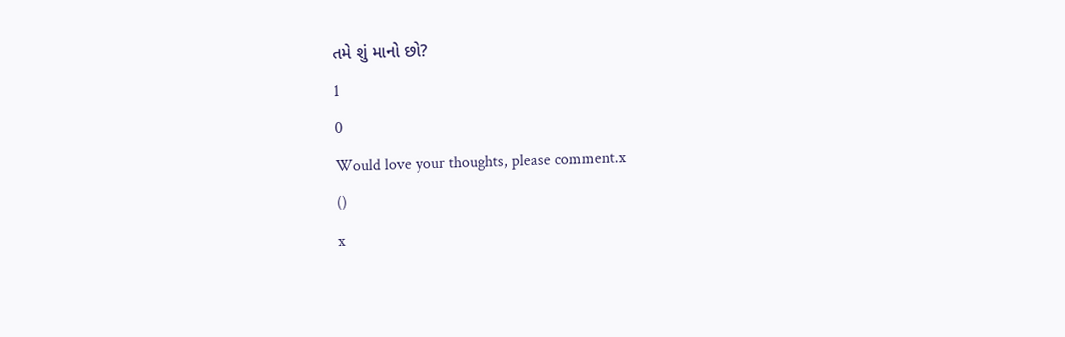તમે શું માનો છો?
1
0
Would love your thoughts, please comment.x
()
x